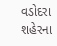વડોદરા શહેરના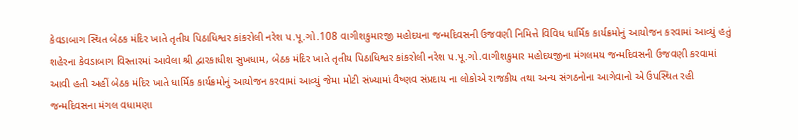કેવડાબાગ સ્થિત બેઠક મંદિર ખાતે તૃતીય પિઠાધિશ્વર કાંકરોલી નરેશ પ.પૂ.ગો.108 વાગીશકુમારજી મહોદયના જન્મદિવસની ઉજવણી નિમિત્તે વિવિધ ધાર્મિક કાર્યક્રમોનું આયોજન કરવામાં આવ્યું હતું
શહેરના કેવડાબાગ વિસ્તારમાં આવેલા શ્રી દ્વારકાધીશ સુખધામ, બેઠક મંદિર ખાતે તૃતીય પિઠાધિશ્વર કાંકરોલી નરેશ પ.પૂ.ગો.વાગીશકુમાર મહોદયજીના મંગલમય જન્મદિવસની ઉજવણી કરવામાં આવી હતી અહીં બેઠક મંદિર ખાતે ધાર્મિક કાર્યક્રમોનું આયોજન કરવામાં આવ્યું જેમા મોટી સંખ્યામાં વૈષ્ણવ સંપ્રદાય ના લોકોએ રાજકીય તથા અન્ય સંગઠનોના આગેવાનો એ ઉપસ્થિત રહી જન્મદિવસના મંગલ વધામણા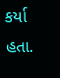કર્યા હતા.